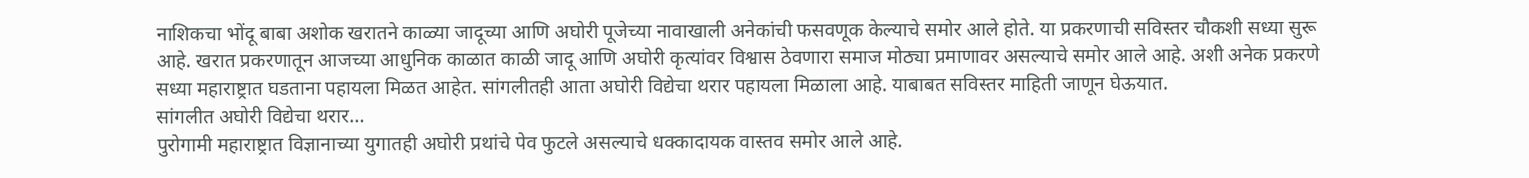नाशिकचा भोंदू बाबा अशोक खरातने काळ्या जादूच्या आणि अघोरी पूजेच्या नावाखाली अनेकांची फसवणूक केल्याचे समोर आले होते. या प्रकरणाची सविस्तर चौकशी सध्या सुरू आहे. खरात प्रकरणातून आजच्या आधुनिक काळात काळी जादू आणि अघोरी कृत्यांवर विश्वास ठेवणारा समाज मोठ्या प्रमाणावर असल्याचे समोर आले आहे. अशी अनेक प्रकरणे सध्या महाराष्ट्रात घडताना पहायला मिळत आहेत. सांगलीतही आता अघोरी विद्येचा थरार पहायला मिळाला आहे. याबाबत सविस्तर माहिती जाणून घेऊयात.
सांगलीत अघोरी विद्येचा थरार…
पुरोगामी महाराष्ट्रात विज्ञानाच्या युगातही अघोरी प्रथांचे पेव फुटले असल्याचे धक्कादायक वास्तव समोर आले आहे.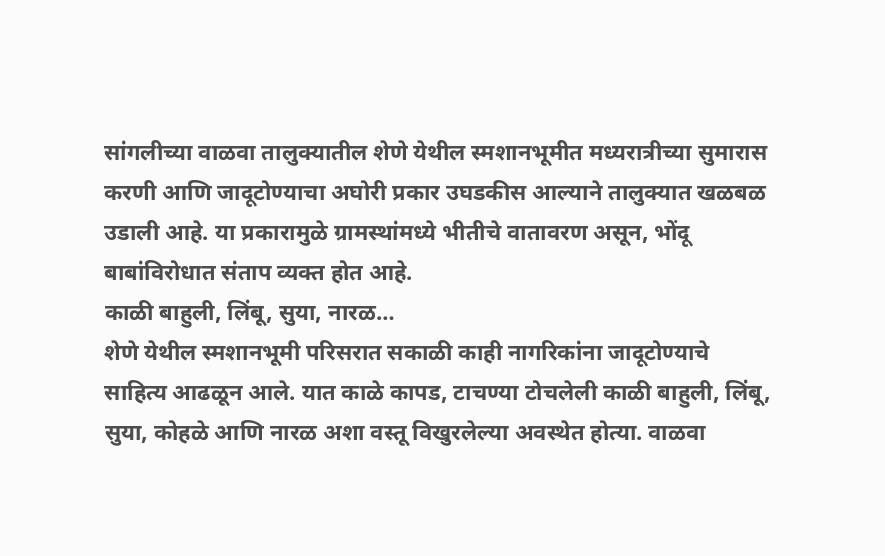सांगलीच्या वाळवा तालुक्यातील शेणे येथील स्मशानभूमीत मध्यरात्रीच्या सुमारास करणी आणि जादूटोण्याचा अघोरी प्रकार उघडकीस आल्याने तालुक्यात खळबळ उडाली आहे. या प्रकारामुळे ग्रामस्थांमध्ये भीतीचे वातावरण असून, भोंदू बाबांविरोधात संताप व्यक्त होत आहे.
काळी बाहुली, लिंबू, सुया, नारळ…
शेणे येथील स्मशानभूमी परिसरात सकाळी काही नागरिकांना जादूटोण्याचे साहित्य आढळून आले. यात काळे कापड, टाचण्या टोचलेली काळी बाहुली, लिंबू, सुया, कोहळे आणि नारळ अशा वस्तू विखुरलेल्या अवस्थेत होत्या. वाळवा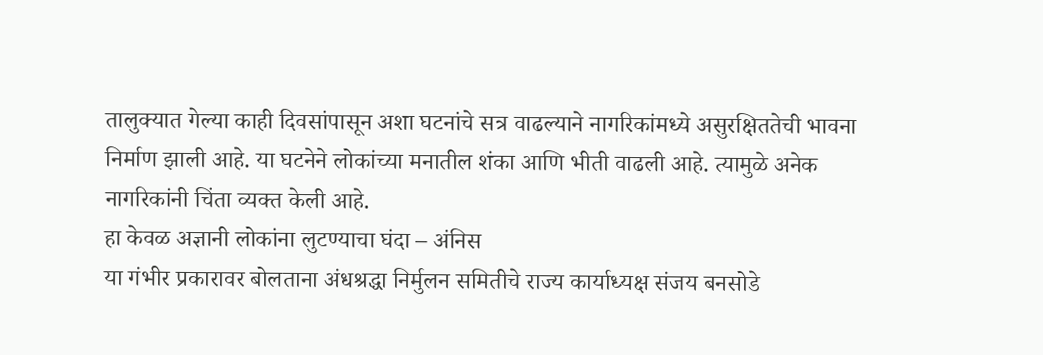तालुक्यात गेल्या काही दिवसांपासून अशा घटनांचे सत्र वाढल्याने नागरिकांमध्ये असुरक्षिततेची भावना निर्माण झाली आहे. या घटनेने लोकांच्या मनातील शंका आणि भीती वाढली आहे. त्यामुळे अनेक नागरिकांनी चिंता व्यक्त केली आहे.
हा केवळ अज्ञानी लोकांना लुटण्याचा घंदा – अंनिस
या गंभीर प्रकारावर बोलताना अंधश्रद्धा निर्मुलन समितीचे राज्य कार्याध्यक्ष संजय बनसोडे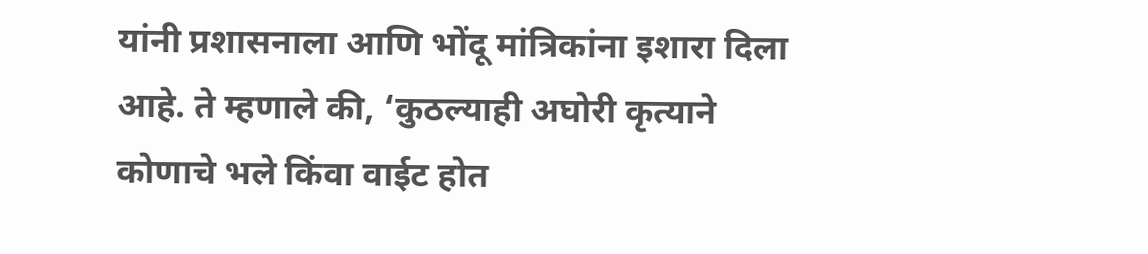यांनी प्रशासनाला आणि भोंदू मांत्रिकांना इशारा दिला आहे. ते म्हणाले की, ‘कुठल्याही अघोरी कृत्याने कोणाचे भले किंवा वाईट होत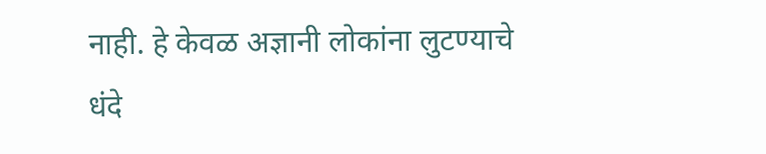नाही. हे केवळ अज्ञानी लोकांना लुटण्याचे धंदे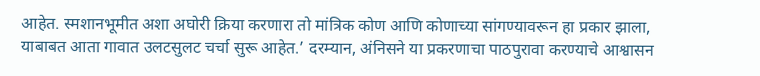आहेत. स्मशानभूमीत अशा अघोरी क्रिया करणारा तो मांत्रिक कोण आणि कोणाच्या सांगण्यावरून हा प्रकार झाला, याबाबत आता गावात उलटसुलट चर्चा सुरू आहेत.’ दरम्यान, अंनिसने या प्रकरणाचा पाठपुरावा करण्याचे आश्वासन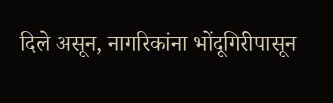दिले असून, नागरिकांना भोंदूगिरीपासून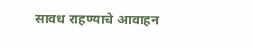सावध राहण्याचे आवाहन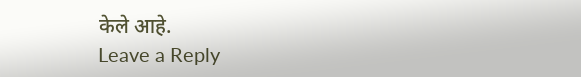केले आहे.
Leave a Reply